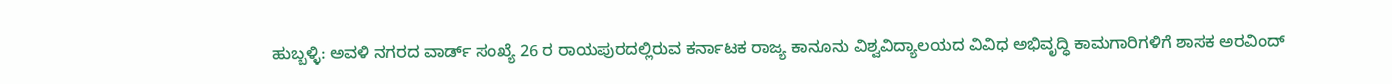ಹುಬ್ಬಳ್ಳಿ: ಅವಳಿ ನಗರದ ವಾರ್ಡ್ ಸಂಖ್ಯೆ 26 ರ ರಾಯಪುರದಲ್ಲಿರುವ ಕರ್ನಾಟಕ ರಾಜ್ಯ ಕಾನೂನು ವಿಶ್ವವಿದ್ಯಾಲಯದ ವಿವಿಧ ಅಭಿವೃದ್ಧಿ ಕಾಮಗಾರಿಗಳಿಗೆ ಶಾಸಕ ಅರವಿಂದ್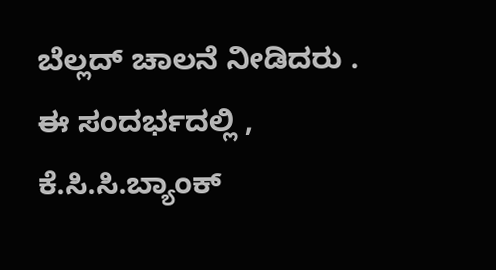ಬೆಲ್ಲದ್ ಚಾಲನೆ ನೀಡಿದರು .
ಈ ಸಂದರ್ಭದಲ್ಲಿ , ಕೆ.ಸಿ.ಸಿ.ಬ್ಯಾಂಕ್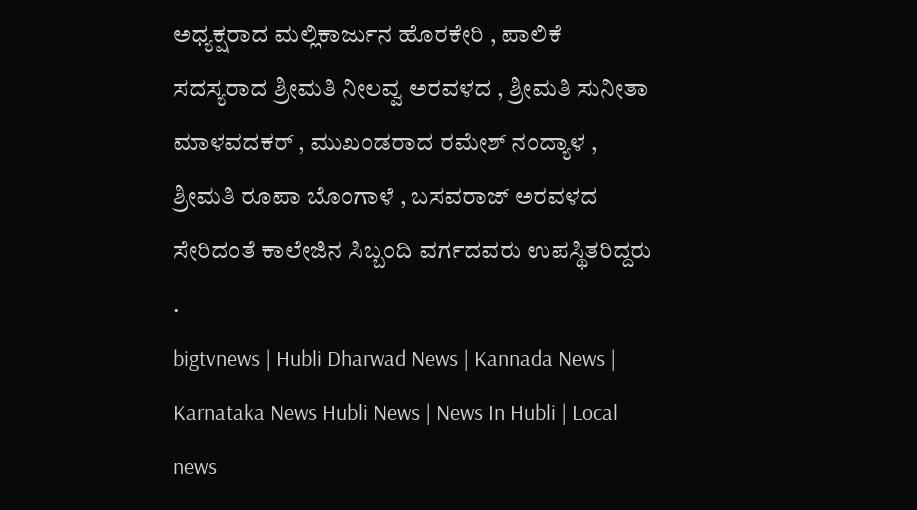ಅಧ್ಯಕ್ಷರಾದ ಮಲ್ಲಿಕಾರ್ಜುನ ಹೊರಕೇರಿ , ಪಾಲಿಕೆ ಸದಸ್ಯರಾದ ಶ್ರೀಮತಿ ನೀಲವ್ವ ಅರವಳದ , ಶ್ರೀಮತಿ ಸುನೀತಾ ಮಾಳವದಕರ್ , ಮುಖಂಡರಾದ ರಮೇಶ್ ನಂದ್ಯಾಳ , ಶ್ರೀಮತಿ ರೂಪಾ ಬೊಂಗಾಳೆ , ಬಸವರಾಜ್ ಅರವಳದ ಸೇರಿದಂತೆ ಕಾಲೇಜಿನ ಸಿಬ್ಬಂದಿ ವರ್ಗದವರು ಉಪಸ್ಥಿತರಿದ್ದರು .
bigtvnews | Hubli Dharwad News | Kannada News | Karnataka News Hubli News | News In Hubli | Local news